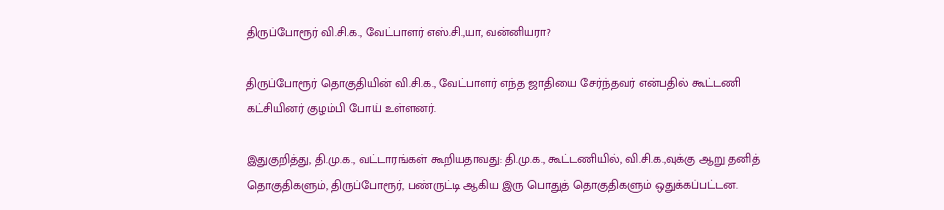திருப்போரூர் வி.சி.க., வேட்பாளர் எஸ்.சி.,யா, வன்னியரா?

திருப்போரூர் தொகுதியின் வி.சி.க., வேட்பாளர் எந்த ஜாதியை சேர்ந்தவர் என்பதில் கூட்டணி கட்சியினர் குழம்பி போய் உள்ளனர்.

இதுகுறித்து, தி.மு.க., வட்டாரங்கள் கூறியதாவது: தி.மு.க., கூட்டணியில், வி.சி.க.,வுக்கு ஆறு தனித் தொகுதிகளும், திருப்போரூர், பண்ருட்டி ஆகிய இரு பொதுத் தொகுதிகளும் ஒதுக்கப்பட்டன.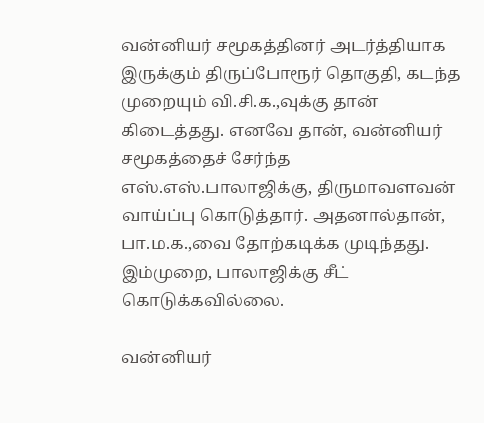வன்னியர் சமூகத்தினர் அடர்த்தியாக இருக்கும் திருப்போரூர் தொகுதி, கடந்த முறையும் வி.சி.க.,வுக்கு தான் கிடைத்தது. எனவே தான், வன்னியர் சமூகத்தைச் சேர்ந்த எஸ்.எஸ்.பாலாஜிக்கு, திருமாவளவன் வாய்ப்பு கொடுத்தார். அதனால்தான், பா.ம.க.,வை தோற்கடிக்க முடிந்தது. இம்முறை, பாலாஜிக்கு சீட் கொடுக்கவில்லை.

வன்னியர்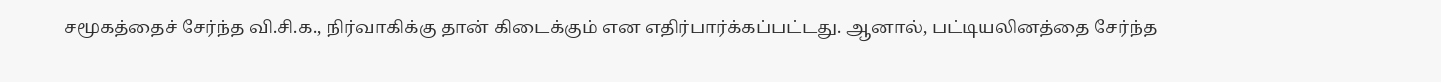சமூகத்தைச் சேர்ந்த வி.சி.க., நிர்வாகிக்கு தான் கிடைக்கும் என எதிர்பார்க்கப்பட்டது. ஆனால், பட்டியலினத்தை சேர்ந்த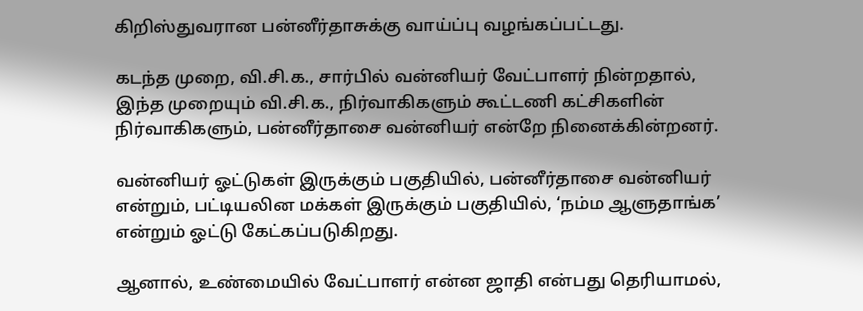கிறிஸ்துவரான பன்னீர்தாசுக்கு வாய்ப்பு வழங்கப்பட்டது.

கடந்த முறை, வி.சி.க., சார்பில் வன்னியர் வேட்பாளர் நின்றதால், இந்த முறையும் வி.சி.க., நிர்வாகிகளும் கூட்டணி கட்சிகளின் நிர்வாகிகளும், பன்னீர்தாசை வன்னியர் என்றே நினைக்கின்றனர்.

வன்னியர் ஓட்டுகள் இருக்கும் பகுதியில், பன்னீர்தாசை வன்னியர் என்றும், பட்டியலின மக்கள் இருக்கும் பகுதியில், ‘நம்ம ஆளுதாங்க’ என்றும் ஓட்டு கேட்கப்படுகிறது.

ஆனால், உண்மையில் வேட்பாளர் என்ன ஜாதி என்பது தெரியாமல்,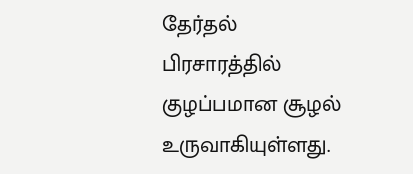தேர்தல் பிரசாரத்தில் குழப்பமான சூழல் உருவாகியுள்ளது.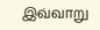இவ்வாறு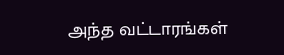அந்த வட்டாரங்கள்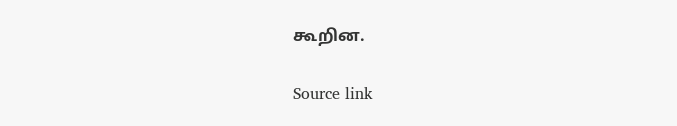கூறின.

Source link